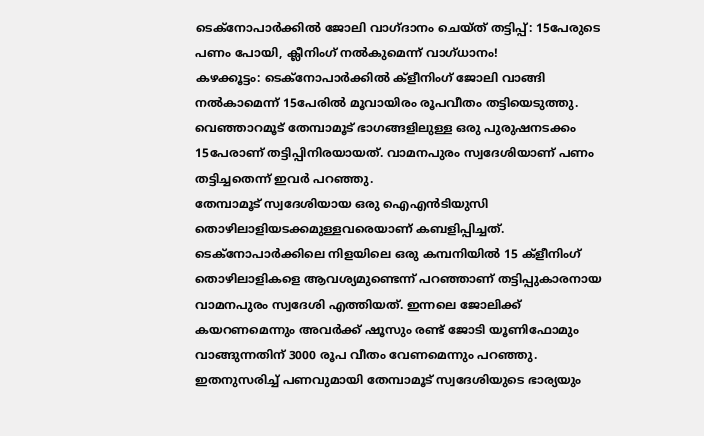ടെക്നോപാർക്കിൽ ജോലി വാഗ്ദാനം ചെയ്ത് തട്ടിപ്പ്: 15പേരുടെ പണം പോയി, ക്ലീനിംഗ് നൽകുമെന്ന് വാഗ്ധാനം!
കഴക്കൂട്ടം: ടെക്നോപാർക്കിൽ ക്ളീനിംഗ് ജോലി വാങ്ങി നൽകാമെന്ന് 15പേരിൽ മൂവായിരം രൂപവീതം തട്ടിയെടുത്തു. വെഞ്ഞാറമൂട് തേമ്പാമൂട് ഭാഗങ്ങളിലുള്ള ഒരു പുരുഷനടക്കം 15പേരാണ് തട്ടിപ്പിനിരയായത്. വാമനപുരം സ്വദേശിയാണ് പണം തട്ടിച്ചതെന്ന് ഇവർ പറഞ്ഞു.
തേമ്പാമൂട് സ്വദേശിയായ ഒരു ഐഎൻടിയുസി തൊഴിലാളിയടക്കമുള്ളവരെയാണ് കബളിപ്പിച്ചത്. ടെക്നോപാർക്കിലെ നിളയിലെ ഒരു കമ്പനിയിൽ 15 ക്ളീനിംഗ് തൊഴിലാളികളെ ആവശ്യമുണ്ടെന്ന് പറഞ്ഞാണ് തട്ടിപ്പുകാരനായ വാമനപുരം സ്വദേശി എത്തിയത്. ഇന്നലെ ജോലിക്ക് കയറണമെന്നും അവർക്ക് ഷൂസും രണ്ട് ജോടി യൂണിഫോമും വാങ്ങുന്നതിന് 3000 രൂപ വീതം വേണമെന്നും പറഞ്ഞു. ഇതനുസരിച്ച് പണവുമായി തേമ്പാമൂട് സ്വദേശിയുടെ ഭാര്യയും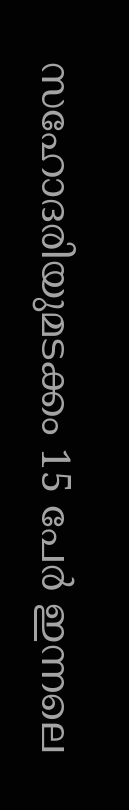സഹോദരിയുമടക്കം 15 പേർ ഇന്നലെ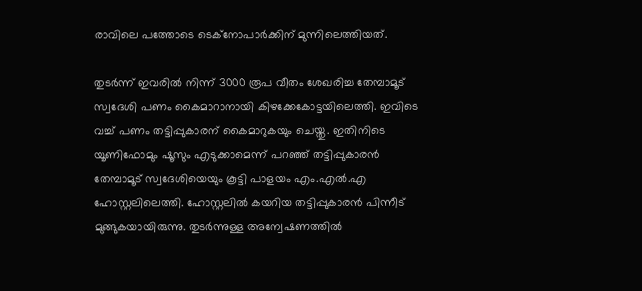രാവിലെ പത്തോടെ ടെക്നോപാർക്കിന് മുന്നിലെത്തിയത്.

തുടർന്ന് ഇവരിൽ നിന്ന് 3000 രൂപ വീതം ശേഖരിച്ച തേമ്പാമൂട് സ്വദേശി പണം കൈമാറാനായി കിഴക്കേകോട്ടയിലെത്തി. ഇവിടെ വച്ച് പണം തട്ടിപ്പുകാരന് കൈമാറുകയും ചെയ്തു. ഇതിനിടെ യൂണിഫോമും ഷൂസും എടുക്കാമെന്ന് പറഞ്ഞ് തട്ടിപ്പുകാരൻ തേമ്പാമൂട് സ്വദേശിയെയും കൂട്ടി പാളയം എം.എൽ.എ ഹോസ്റ്റലിലെത്തി. ഹോസ്റ്റലിൽ കയറിയ തട്ടിപ്പുകാരൻ പിന്നീട് മുങ്ങുകയായിരുന്നു. തുടർന്നുള്ള അന്വേഷണത്തിൽ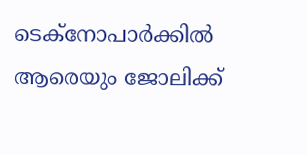ടെക്നോപാർക്കിൽ ആരെയും ജോലിക്ക്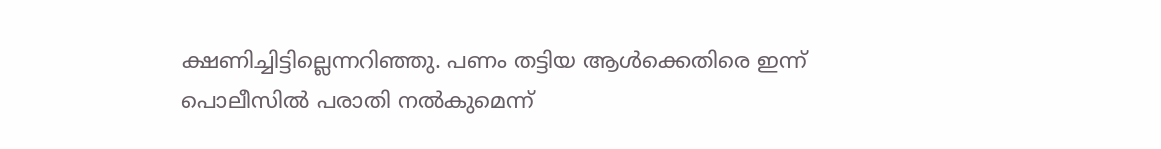ക്ഷണിച്ചിട്ടില്ലെന്നറിഞ്ഞു. പണം തട്ടിയ ആൾക്കെതിരെ ഇന്ന് പൊലീസിൽ പരാതി നൽകുമെന്ന്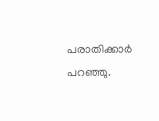പരാതിക്കാർ പറഞ്ഞു.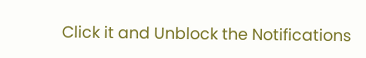Click it and Unblock the Notifications